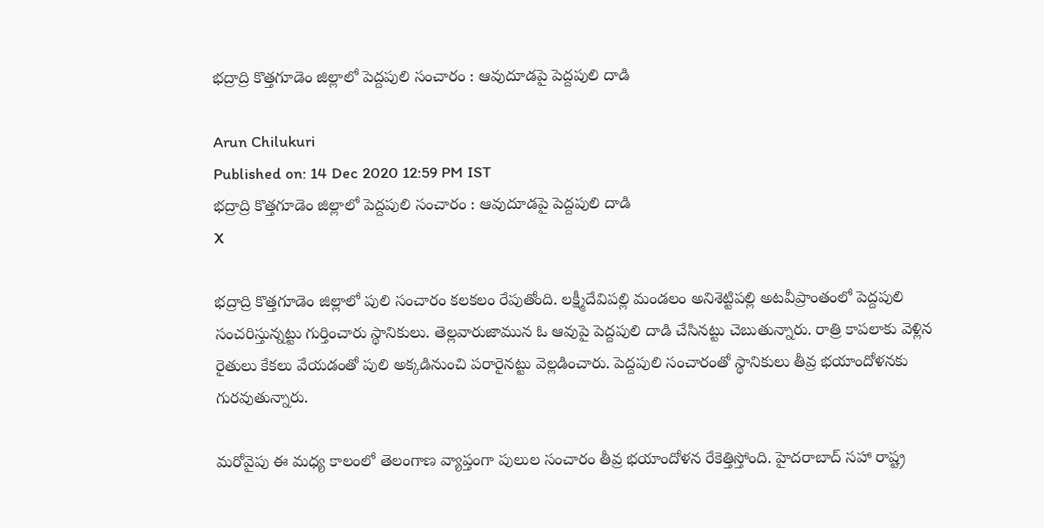భద్రాద్రి కొత్తగూడెం జిల్లాలో పెద్దపులి సంచారం : ఆవుదూడపై పెద్దపులి దాడి

Arun Chilukuri
Published on: 14 Dec 2020 12:59 PM IST
భద్రాద్రి కొత్తగూడెం జిల్లాలో పెద్దపులి సంచారం : ఆవుదూడపై పెద్దపులి దాడి
X

భద్రాద్రి కొత్తగూడెం జిల్లాలో పులి సంచారం కలకలం రేపుతోంది. లక్ష్మీదేవిపల్లి మండలం అనిశెట్టిపల్లి అటవీప్రాంతంలో పెద్దపులి సంచరిస్తున్నట్టు గుర్తించారు స్థానికులు. తెల్లవారుజామున ఓ ఆవుపై పెద్దపులి దాడి చేసినట్టు చెబుతున్నారు. రాత్రి కాపలాకు వెళ్లిన రైతులు కేకలు వేయడంతో పులి అక్కడినుంచి పరారైనట్టు వెల్లడించారు. పెద్దపులి సంచారంతో స్థానికులు తీవ్ర భయాందోళనకు గురవుతున్నారు.

మరోవైపు ఈ మధ్య కాలంలో తెలంగాణ వ్యాప్తంగా పులుల సంచారం తీవ్ర భయాందోళన రేకెత్తిస్తోంది. హైదరాబాద్‌ సహా రాష్ట్ర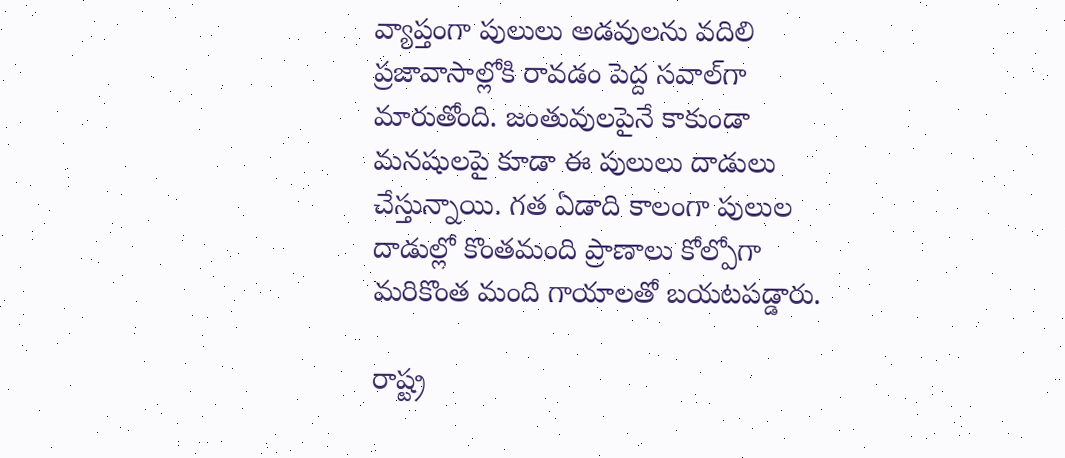వ్యాప్తంగా పులులు అడవులను వదిలి ప్రజావాసాల్లోకి రావడం పెద్ద సవాల్‌గా మారుతోంది. జంతువులపైనే కాకుండా మనషులపై కూడా ఈ పులులు దాడులు చేస్తున్నాయి. గత ఏడాది కాలంగా పులుల దాడుల్లో కొంతమంది ప్రాణాలు కోల్పోగా మరికొంత మంది గాయాలతో బయటపడ్డారు.

రాష్ట్ర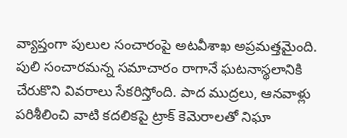వ్యాప్తంగా పులుల సంచారంపై అటవీశాఖ అప్రమత్తమైంది. పులి సంచారమన్న సమాచారం రాగానే ఘటనాస్థలానికి చేరుకొని వివరాలు సేకరిస్తోంది. పాద ముద్రలు, ఆనవాళ్లు పరిశీలించి వాటి కదలికపై ట్రాక్‌ కెమెరాలతో నిఘా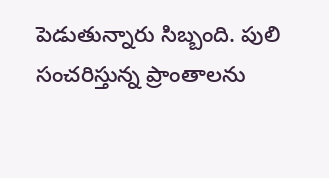పెడుతున్నారు సిబ్బంది. పులి సంచరిస్తున్న ప్రాంతాలను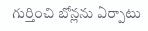గుర్తించి బోన్లను ఏర్పాటు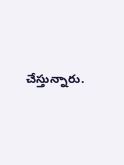చేస్తున్నారు.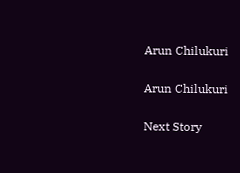Arun Chilukuri

Arun Chilukuri

Next Story